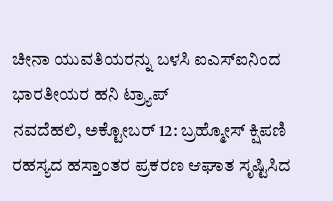ಚೀನಾ ಯುವತಿಯರನ್ನು ಬಳಸಿ ಐಎಸ್ಐನಿಂದ ಭಾರತೀಯರ ಹನಿ ಟ್ರ್ಯಾಪ್
ನವದೆಹಲಿ, ಅಕ್ಟೋಬರ್ 12: ಬ್ರಹ್ಮೋಸ್ ಕ್ಷಿಪಣಿ ರಹಸ್ಯದ ಹಸ್ತಾಂತರ ಪ್ರಕರಣ ಆಘಾತ ಸೃಷ್ಟಿಸಿದ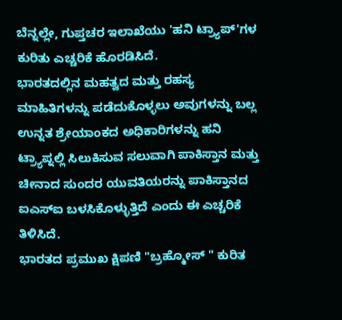ಬೆನ್ನಲ್ಲೇ, ಗುಪ್ತಚರ ಇಲಾಖೆಯು 'ಹನಿ ಟ್ರ್ಯಾಪ್'ಗಳ ಕುರಿತು ಎಚ್ಚರಿಕೆ ಹೊರಡಿಸಿದೆ.
ಭಾರತದಲ್ಲಿನ ಮಹತ್ವದ ಮತ್ತು ರಹಸ್ಯ ಮಾಹಿತಿಗಳನ್ನು ಪಡೆದುಕೊಳ್ಳಲು ಅವುಗಳನ್ನು ಬಲ್ಲ ಉನ್ನತ ಶ್ರೇಯಾಂಕದ ಅಧಿಕಾರಿಗಳನ್ನು ಹನಿ ಟ್ರ್ಯಾಪ್ನಲ್ಲಿ ಸಿಲುಕಿಸುವ ಸಲುವಾಗಿ ಪಾಕಿಸ್ತಾನ ಮತ್ತು ಚೀನಾದ ಸುಂದರ ಯುವತಿಯರನ್ನು ಪಾಕಿಸ್ತಾನದ ಐಎಸ್ಐ ಬಳಸಿಕೊಳ್ಳುತ್ತಿದೆ ಎಂದು ಈ ಎಚ್ಚರಿಕೆ ತಿಳಿಸಿದೆ.
ಭಾರತದ ಪ್ರಮುಖ ಕ್ಷಿಪಣಿ "ಬ್ರಹ್ಮೋಸ್ " ಕುರಿತ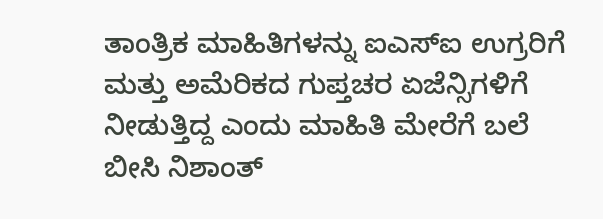ತಾಂತ್ರಿಕ ಮಾಹಿತಿಗಳನ್ನು ಐಎಸ್ಐ ಉಗ್ರರಿಗೆ ಮತ್ತು ಅಮೆರಿಕದ ಗುಪ್ತಚರ ಏಜೆನ್ಸಿಗಳಿಗೆ ನೀಡುತ್ತಿದ್ದ ಎಂದು ಮಾಹಿತಿ ಮೇರೆಗೆ ಬಲೆ ಬೀಸಿ ನಿಶಾಂತ್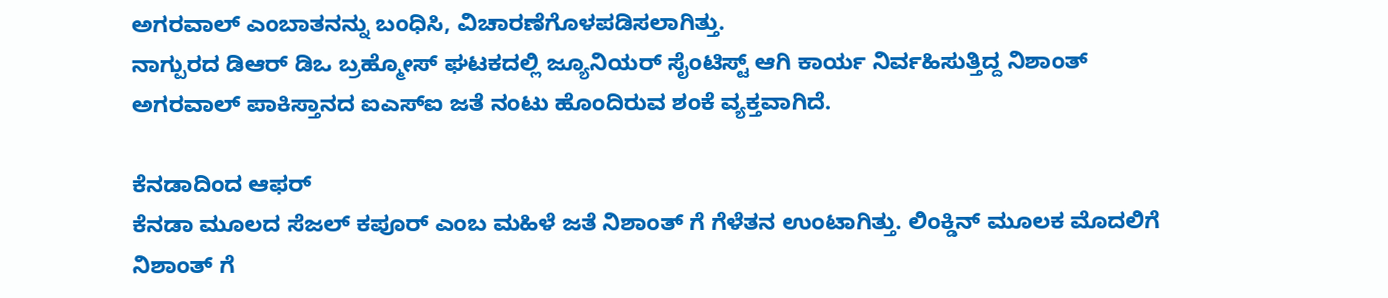ಅಗರವಾಲ್ ಎಂಬಾತನನ್ನು ಬಂಧಿಸಿ, ವಿಚಾರಣೆಗೊಳಪಡಿಸಲಾಗಿತ್ತು.
ನಾಗ್ಪುರದ ಡಿಆರ್ ಡಿಒ ಬ್ರಹ್ಮೋಸ್ ಘಟಕದಲ್ಲಿ ಜ್ಯೂನಿಯರ್ ಸೈಂಟಿಸ್ಟ್ ಆಗಿ ಕಾರ್ಯ ನಿರ್ವಹಿಸುತ್ತಿದ್ದ ನಿಶಾಂತ್ ಅಗರವಾಲ್ ಪಾಕಿಸ್ತಾನದ ಐಎಸ್ಐ ಜತೆ ನಂಟು ಹೊಂದಿರುವ ಶಂಕೆ ವ್ಯಕ್ತವಾಗಿದೆ.

ಕೆನಡಾದಿಂದ ಆಫರ್
ಕೆನಡಾ ಮೂಲದ ಸೆಜಲ್ ಕಪೂರ್ ಎಂಬ ಮಹಿಳೆ ಜತೆ ನಿಶಾಂತ್ ಗೆ ಗೆಳೆತನ ಉಂಟಾಗಿತ್ತು. ಲಿಂಕ್ಡಿನ್ ಮೂಲಕ ಮೊದಲಿಗೆ ನಿಶಾಂತ್ ಗೆ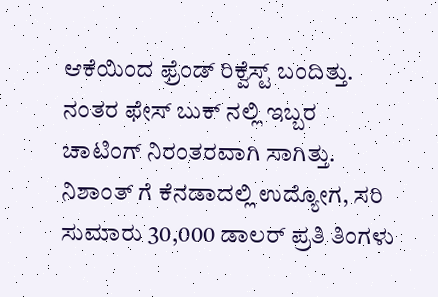ಆಕೆಯಿಂದ ಫ್ರೆಂಡ್ ರಿಕ್ವೆಸ್ಟ್ ಬಂದಿತ್ತು. ನಂತರ ಫೇಸ್ ಬುಕ್ ನಲ್ಲಿ ಇಬ್ಬರ ಚಾಟಿಂಗ್ ನಿರಂತರವಾಗಿ ಸಾಗಿತ್ತು. ನಿಶಾಂತ್ ಗೆ ಕೆನಡಾದಲ್ಲಿ ಉದ್ಯೋಗ, ಸರಿ ಸುಮಾರು 30,000 ಡಾಲರ್ ಪ್ರತಿ ತಿಂಗಳು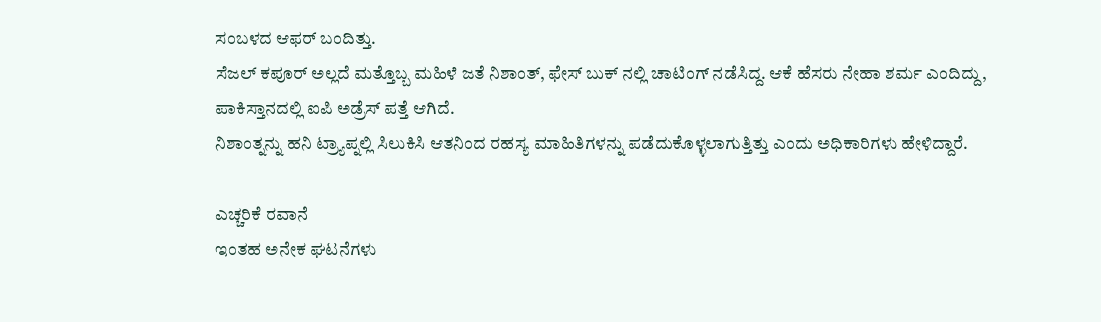ಸಂಬಳದ ಆಫರ್ ಬಂದಿತ್ತು.
ಸೆಜಲ್ ಕಪೂರ್ ಅಲ್ಲದೆ ಮತ್ತೊಬ್ಬ ಮಹಿಳೆ ಜತೆ ನಿಶಾಂತ್, ಫೇಸ್ ಬುಕ್ ನಲ್ಲಿ ಚಾಟಿಂಗ್ ನಡೆಸಿದ್ದ. ಆಕೆ ಹೆಸರು ನೇಹಾ ಶರ್ಮ ಎಂದಿದ್ದು, ಪಾಕಿಸ್ತಾನದಲ್ಲಿ ಐಪಿ ಅಡ್ರೆಸ್ ಪತ್ತೆ ಆಗಿದೆ.
ನಿಶಾಂತ್ನನ್ನು ಹನಿ ಟ್ರ್ಯಾಪ್ನಲ್ಲಿ ಸಿಲುಕಿಸಿ ಆತನಿಂದ ರಹಸ್ಯ ಮಾಹಿತಿಗಳನ್ನು ಪಡೆದುಕೊಳ್ಳಲಾಗುತ್ತಿತ್ತು ಎಂದು ಅಧಿಕಾರಿಗಳು ಹೇಳಿದ್ದಾರೆ.

ಎಚ್ಚರಿಕೆ ರವಾನೆ
ಇಂತಹ ಅನೇಕ ಘಟನೆಗಳು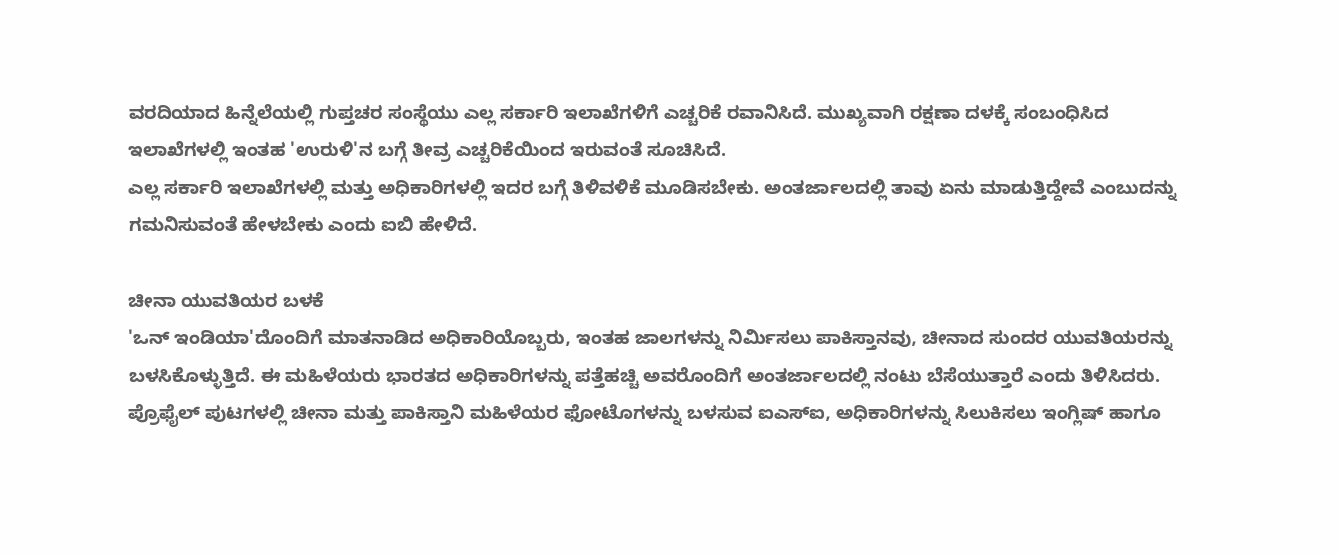ವರದಿಯಾದ ಹಿನ್ನೆಲೆಯಲ್ಲಿ ಗುಪ್ತಚರ ಸಂಸ್ಥೆಯು ಎಲ್ಲ ಸರ್ಕಾರಿ ಇಲಾಖೆಗಳಿಗೆ ಎಚ್ಚರಿಕೆ ರವಾನಿಸಿದೆ. ಮುಖ್ಯವಾಗಿ ರಕ್ಷಣಾ ದಳಕ್ಕೆ ಸಂಬಂಧಿಸಿದ ಇಲಾಖೆಗಳಲ್ಲಿ ಇಂತಹ 'ಉರುಳಿ'ನ ಬಗ್ಗೆ ತೀವ್ರ ಎಚ್ಚರಿಕೆಯಿಂದ ಇರುವಂತೆ ಸೂಚಿಸಿದೆ.
ಎಲ್ಲ ಸರ್ಕಾರಿ ಇಲಾಖೆಗಳಲ್ಲಿ ಮತ್ತು ಅಧಿಕಾರಿಗಳಲ್ಲಿ ಇದರ ಬಗ್ಗೆ ತಿಳಿವಳಿಕೆ ಮೂಡಿಸಬೇಕು. ಅಂತರ್ಜಾಲದಲ್ಲಿ ತಾವು ಏನು ಮಾಡುತ್ತಿದ್ದೇವೆ ಎಂಬುದನ್ನು ಗಮನಿಸುವಂತೆ ಹೇಳಬೇಕು ಎಂದು ಐಬಿ ಹೇಳಿದೆ.

ಚೀನಾ ಯುವತಿಯರ ಬಳಕೆ
'ಒನ್ ಇಂಡಿಯಾ'ದೊಂದಿಗೆ ಮಾತನಾಡಿದ ಅಧಿಕಾರಿಯೊಬ್ಬರು, ಇಂತಹ ಜಾಲಗಳನ್ನು ನಿರ್ಮಿಸಲು ಪಾಕಿಸ್ತಾನವು, ಚೀನಾದ ಸುಂದರ ಯುವತಿಯರನ್ನು ಬಳಸಿಕೊಳ್ಳುತ್ತಿದೆ. ಈ ಮಹಿಳೆಯರು ಭಾರತದ ಅಧಿಕಾರಿಗಳನ್ನು ಪತ್ತೆಹಚ್ಚಿ ಅವರೊಂದಿಗೆ ಅಂತರ್ಜಾಲದಲ್ಲಿ ನಂಟು ಬೆಸೆಯುತ್ತಾರೆ ಎಂದು ತಿಳಿಸಿದರು.
ಪ್ರೊಫೈಲ್ ಪುಟಗಳಲ್ಲಿ ಚೀನಾ ಮತ್ತು ಪಾಕಿಸ್ತಾನಿ ಮಹಿಳೆಯರ ಫೋಟೊಗಳನ್ನು ಬಳಸುವ ಐಎಸ್ಐ, ಅಧಿಕಾರಿಗಳನ್ನು ಸಿಲುಕಿಸಲು ಇಂಗ್ಲಿಷ್ ಹಾಗೂ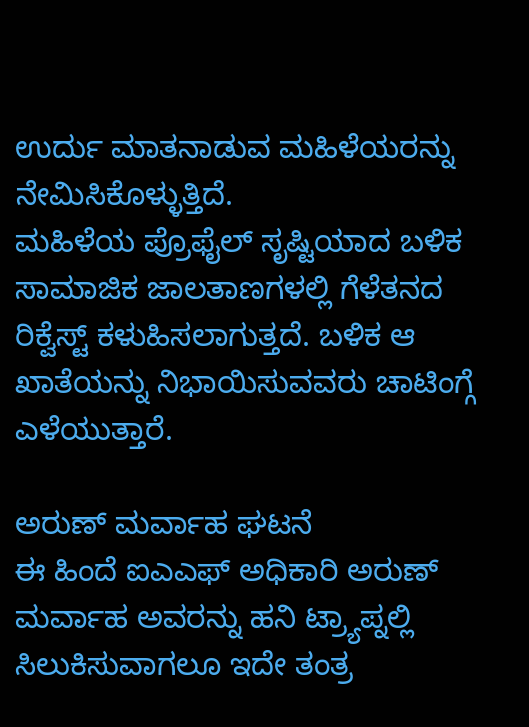ಉರ್ದು ಮಾತನಾಡುವ ಮಹಿಳೆಯರನ್ನು ನೇಮಿಸಿಕೊಳ್ಳುತ್ತಿದೆ.
ಮಹಿಳೆಯ ಪ್ರೊಫೈಲ್ ಸೃಷ್ಟಿಯಾದ ಬಳಿಕ ಸಾಮಾಜಿಕ ಜಾಲತಾಣಗಳಲ್ಲಿ ಗೆಳೆತನದ ರಿಕ್ವೆಸ್ಟ್ ಕಳುಹಿಸಲಾಗುತ್ತದೆ. ಬಳಿಕ ಆ ಖಾತೆಯನ್ನು ನಿಭಾಯಿಸುವವರು ಚಾಟಿಂಗ್ಗೆ ಎಳೆಯುತ್ತಾರೆ.

ಅರುಣ್ ಮರ್ವಾಹ ಘಟನೆ
ಈ ಹಿಂದೆ ಐಎಎಫ್ ಅಧಿಕಾರಿ ಅರುಣ್ ಮರ್ವಾಹ ಅವರನ್ನು ಹನಿ ಟ್ರ್ಯಾಪ್ನಲ್ಲಿ ಸಿಲುಕಿಸುವಾಗಲೂ ಇದೇ ತಂತ್ರ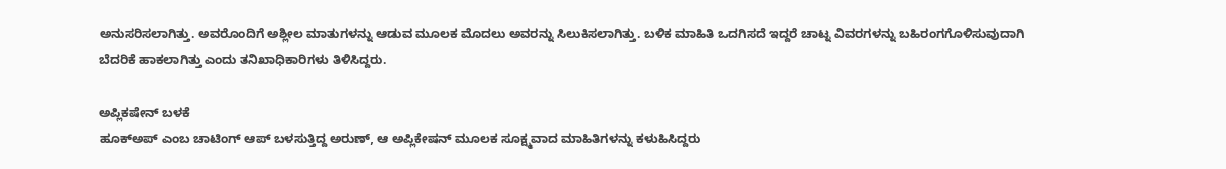ಅನುಸರಿಸಲಾಗಿತ್ತು. ಅವರೊಂದಿಗೆ ಅಶ್ಲೀಲ ಮಾತುಗಳನ್ನು ಆಡುವ ಮೂಲಕ ಮೊದಲು ಅವರನ್ನು ಸಿಲುಕಿಸಲಾಗಿತ್ತು. ಬಳಿಕ ಮಾಹಿತಿ ಒದಗಿಸದೆ ಇದ್ದರೆ ಚಾಟ್ನ ವಿವರಗಳನ್ನು ಬಹಿರಂಗಗೊಳಿಸುವುದಾಗಿ ಬೆದರಿಕೆ ಹಾಕಲಾಗಿತ್ತು ಎಂದು ತನಿಖಾಧಿಕಾರಿಗಳು ತಿಳಿಸಿದ್ದರು.

ಅಪ್ಲಿಕಷೇನ್ ಬಳಕೆ
ಹೂಕ್ಅಪ್ ಎಂಬ ಚಾಟಿಂಗ್ ಆಪ್ ಬಳಸುತ್ತಿದ್ದ ಅರುಣ್, ಆ ಅಪ್ಲಿಕೇಷನ್ ಮೂಲಕ ಸೂಕ್ಷ್ಮವಾದ ಮಾಹಿತಿಗಳನ್ನು ಕಳುಹಿಸಿದ್ದರು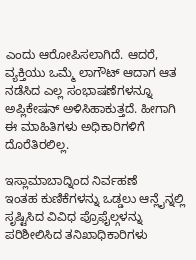ಎಂದು ಆರೋಪಿಸಲಾಗಿದೆ. ಆದರೆ, ವ್ಯಕ್ತಿಯು ಒಮ್ಮೆ ಲಾಗೌಟ್ ಆದಾಗ ಆತ ನಡೆಸಿದ ಎಲ್ಲ ಸಂಭಾಷಣೆಗಳನ್ನೂ ಅಪ್ಲಿಕೇಷನ್ ಅಳಿಸಿಹಾಕುತ್ತದೆ. ಹೀಗಾಗಿ ಈ ಮಾಹಿತಿಗಳು ಅಧಿಕಾರಿಗಳಿಗೆ ದೊರೆತಿರಲಿಲ್ಲ.

ಇಸ್ಲಾಮಾಬಾದ್ನಿಂದ ನಿರ್ವಹಣೆ
ಇಂತಹ ಕುಣಿಕೆಗಳನ್ನು ಒಡ್ಡಲು ಆನ್ಲೈನ್ನಲ್ಲಿ ಸೃಷ್ಟಿಸಿದ ವಿವಿಧ ಪ್ರೊಫೈಲ್ಗಳನ್ನು ಪರಿಶೀಲಿಸಿದ ತನಿಖಾಧಿಕಾರಿಗಳು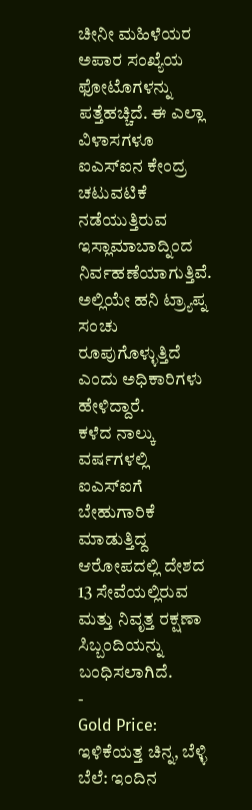ಚೀನೀ ಮಹಿಳೆಯರ ಅಪಾರ ಸಂಖ್ಯೆಯ ಫೋಟೊಗಳನ್ನು ಪತ್ತೆಹಚ್ಚಿದೆ. ಈ ಎಲ್ಲಾ ವಿಳಾಸಗಳೂ ಐಎಸ್ಐನ ಕೇಂದ್ರ ಚಟುವಟಿಕೆ ನಡೆಯುತ್ತಿರುವ ಇಸ್ಲಾಮಾಬಾದ್ನಿಂದ ನಿರ್ವಹಣೆಯಾಗುತ್ತಿವೆ. ಅಲ್ಲಿಯೇ ಹನಿ ಟ್ರ್ಯಾಪ್ನ ಸಂಚು ರೂಪುಗೊಳ್ಳುತ್ತಿದೆ ಎಂದು ಅಧಿಕಾರಿಗಳು ಹೇಳಿದ್ದಾರೆ.
ಕಳೆದ ನಾಲ್ಕು ವರ್ಷಗಳಲ್ಲಿ ಐಎಸ್ಐಗೆ ಬೇಹುಗಾರಿಕೆ ಮಾಡುತ್ತಿದ್ದ ಆರೋಪದಲ್ಲಿ ದೇಶದ 13 ಸೇವೆಯಲ್ಲಿರುವ ಮತ್ತು ನಿವೃತ್ತ ರಕ್ಷಣಾ ಸಿಬ್ಬಂದಿಯನ್ನು ಬಂಧಿಸಲಾಗಿದೆ.
-
Gold Price: ಇಳಿಕೆಯತ್ತ ಚಿನ್ನ, ಬೆಳ್ಳಿ ಬೆಲೆ: ಇಂದಿನ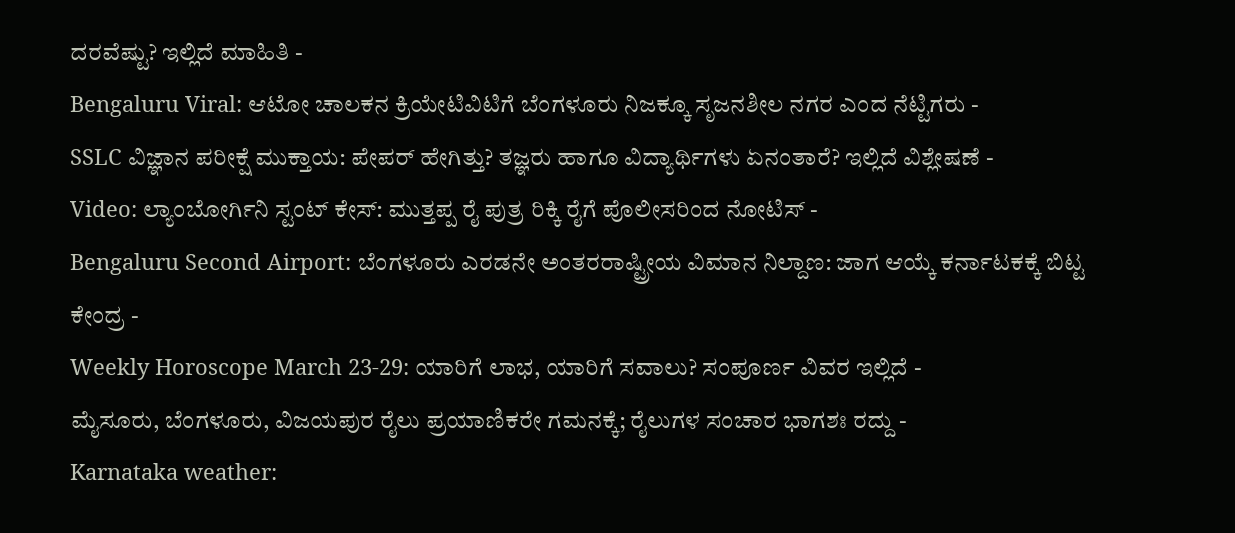ದರವೆಷ್ಟು? ಇಲ್ಲಿದೆ ಮಾಹಿತಿ -
Bengaluru Viral: ಆಟೋ ಚಾಲಕನ ಕ್ರಿಯೇಟಿವಿಟಿಗೆ ಬೆಂಗಳೂರು ನಿಜಕ್ಕೂ ಸೃಜನಶೀಲ ನಗರ ಎಂದ ನೆಟ್ಟಿಗರು -
SSLC ವಿಜ್ಞಾನ ಪರೀಕ್ಷೆ ಮುಕ್ತಾಯ: ಪೇಪರ್ ಹೇಗಿತ್ತು? ತಜ್ಞರು ಹಾಗೂ ವಿದ್ಯಾರ್ಥಿಗಳು ಏನಂತಾರೆ? ಇಲ್ಲಿದೆ ವಿಶ್ಲೇಷಣೆ -
Video: ಲ್ಯಾಂಬೋರ್ಗಿನಿ ಸ್ಟಂಟ್ ಕೇಸ್: ಮುತ್ತಪ್ಪ ರೈ ಪುತ್ರ ರಿಕ್ಕಿ ರೈಗೆ ಪೊಲೀಸರಿಂದ ನೋಟಿಸ್ -
Bengaluru Second Airport: ಬೆಂಗಳೂರು ಎರಡನೇ ಅಂತರರಾಷ್ಟ್ರೀಯ ವಿಮಾನ ನಿಲ್ದಾಣ: ಜಾಗ ಆಯ್ಕೆ ಕರ್ನಾಟಕಕ್ಕೆ ಬಿಟ್ಟ ಕೇಂದ್ರ -
Weekly Horoscope March 23-29: ಯಾರಿಗೆ ಲಾಭ, ಯಾರಿಗೆ ಸವಾಲು? ಸಂಪೂರ್ಣ ವಿವರ ಇಲ್ಲಿದೆ -
ಮೈಸೂರು, ಬೆಂಗಳೂರು, ವಿಜಯಪುರ ರೈಲು ಪ್ರಯಾಣಿಕರೇ ಗಮನಕ್ಕೆ; ರೈಲುಗಳ ಸಂಚಾರ ಭಾಗಶಃ ರದ್ದು -
Karnataka weather: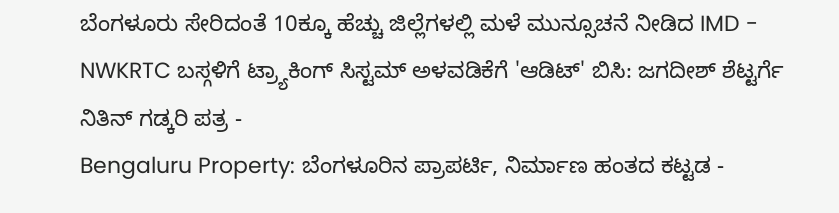ಬೆಂಗಳೂರು ಸೇರಿದಂತೆ 10ಕ್ಕೂ ಹೆಚ್ಚು ಜಿಲ್ಲೆಗಳಲ್ಲಿ ಮಳೆ ಮುನ್ಸೂಚನೆ ನೀಡಿದ IMD -
NWKRTC ಬಸ್ಗಳಿಗೆ ಟ್ರ್ಯಾಕಿಂಗ್ ಸಿಸ್ಟಮ್ ಅಳವಡಿಕೆಗೆ 'ಆಡಿಟ್' ಬಿಸಿ: ಜಗದೀಶ್ ಶೆಟ್ಟರ್ಗೆ ನಿತಿನ್ ಗಡ್ಕರಿ ಪತ್ರ -
Bengaluru Property: ಬೆಂಗಳೂರಿನ ಪ್ರಾಪರ್ಟಿ, ನಿರ್ಮಾಣ ಹಂತದ ಕಟ್ಟಡ -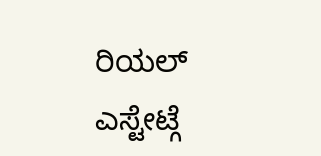ರಿಯಲ್ ಎಸ್ಟೇಟ್ಗೆ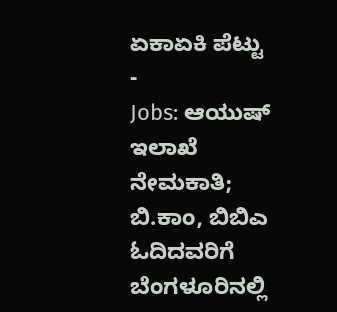ಏಕಾಏಕಿ ಪೆಟ್ಟು -
Jobs: ಆಯುಷ್ ಇಲಾಖೆ ನೇಮಕಾತಿ; ಬಿ.ಕಾಂ, ಬಿಬಿಎ ಓದಿದವರಿಗೆ ಬೆಂಗಳೂರಿನಲ್ಲಿ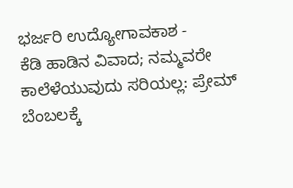ಭರ್ಜರಿ ಉದ್ಯೋಗಾವಕಾಶ -
ಕೆಡಿ ಹಾಡಿನ ವಿವಾದ; ನಮ್ಮವರೇ ಕಾಲೆಳೆಯುವುದು ಸರಿಯಲ್ಲ: ಪ್ರೇಮ್ ಬೆಂಬಲಕ್ಕೆ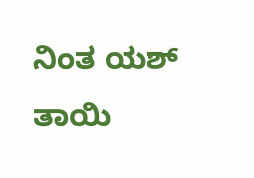ನಿಂತ ಯಶ್ ತಾಯಿ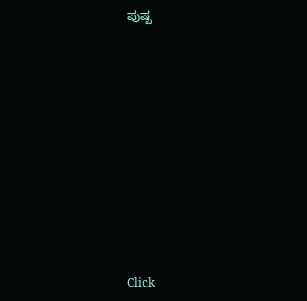ಪುಷ್ಪ












Click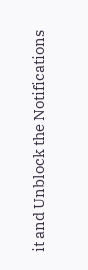it and Unblock the Notifications